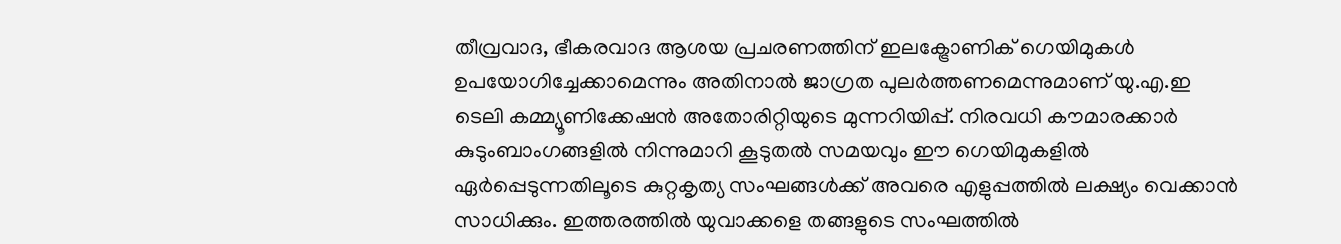തീവ്രവാദ, ഭീകരവാദ ആശയ പ്രചരണത്തിന് ഇലക്ട്രോണിക് ഗെയിമുകള്‍ ഉപയോഗിച്ചേക്കാമെന്നും അതിനാല്‍ ജാഗ്രത പുലര്‍ത്തണമെന്നുമാണ് യു.എ.ഇ ടെലി കമ്മ്യൂണിക്കേഷന്‍ അതോരിറ്റിയുടെ മുന്നറിയിപ്പ്. നിരവധി കൗമാരക്കാര്‍ കുടുംബാംഗങ്ങളില്‍ നിന്നുമാറി കൂടുതല്‍ സമയവും ഈ ഗെയിമുകളില്‍ ഏര്‍പ്പെടുന്നതിലൂടെ കുറ്റകൃത്യ സംഘങ്ങള്‍ക്ക് അവരെ എളുപ്പത്തില്‍ ലക്ഷ്യം വെക്കാന്‍ സാധിക്കും. ഇത്തരത്തില്‍ യുവാക്കളെ തങ്ങളുടെ സംഘത്തില്‍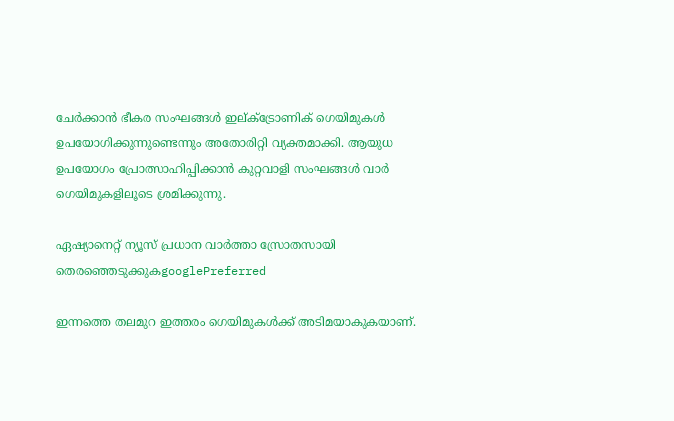ചേര്‍ക്കാന്‍ ഭീകര സംഘങ്ങള്‍ ഇല്ക്ട്രോണിക് ഗെയിമുകള്‍ ഉപയോഗിക്കുന്നുണ്ടെന്നും അതോരിറ്റി വ്യക്തമാക്കി. ആയുധ ഉപയോഗം പ്രോത്സാഹിപ്പിക്കാന്‍ കുറ്റവാളി സംഘങ്ങള്‍ വാര്‍ ഗെയിമുകളിലൂടെ ശ്രമിക്കുന്നു.

ഏഷ്യാനെറ്റ് ന്യൂസ് പ്രധാന വാർത്താ സ്രോതസായി തെരഞ്ഞെടുക്കുകgooglePreferred

ഇന്നത്തെ തലമുറ ഇത്തരം ഗെയിമുകള്‍ക്ക് അടിമയാകുകയാണ്.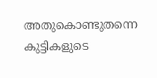അതുകൊണ്ടുതന്നെ കുട്ടികളുടെ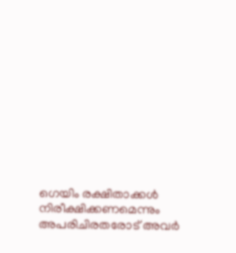ഗെയിം രക്ഷിതാക്കള്‍ നിരീക്ഷിക്കണമെന്നും അപരിചിരതരോട് അവര്‍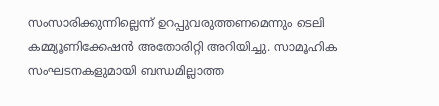സംസാരിക്കുന്നില്ലെന്ന് ഉറപ്പുവരുത്തണമെന്നും ടെലി കമ്മ്യൂണിക്കേഷന്‍ അതോരിറ്റി അറിയിച്ചു. സാമൂഹിക സംഘടനകളുമായി ബന്ധമില്ലാത്ത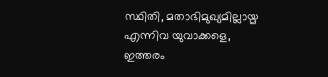സ്ഥിതി, മതാഭിമുഖ്യമില്ലായ്മ എന്നിവ യുവാക്കളെ, ഇത്തരം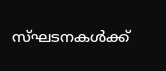സ്ഘടനകള്‍ക്ക്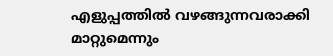എളുപ്പത്തില്‍ വഴങ്ങുന്നവരാക്കി മാറ്റുമെന്നും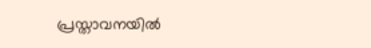പ്രസ്താവനയില്‍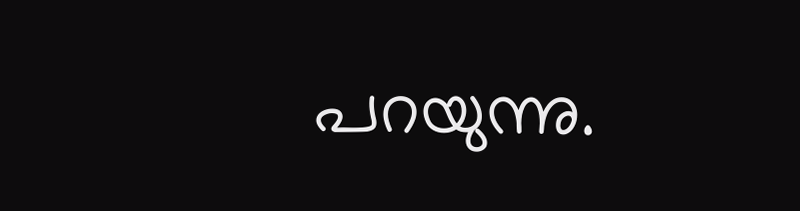പറയുന്നു.